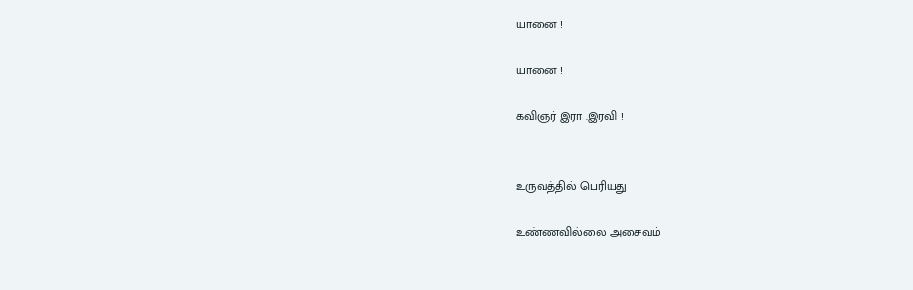யானை !

யானை !

கவிஞர் இரா .இரவி !


உருவத்தில் பெரியது

உண்ணவில்லை அசைவம்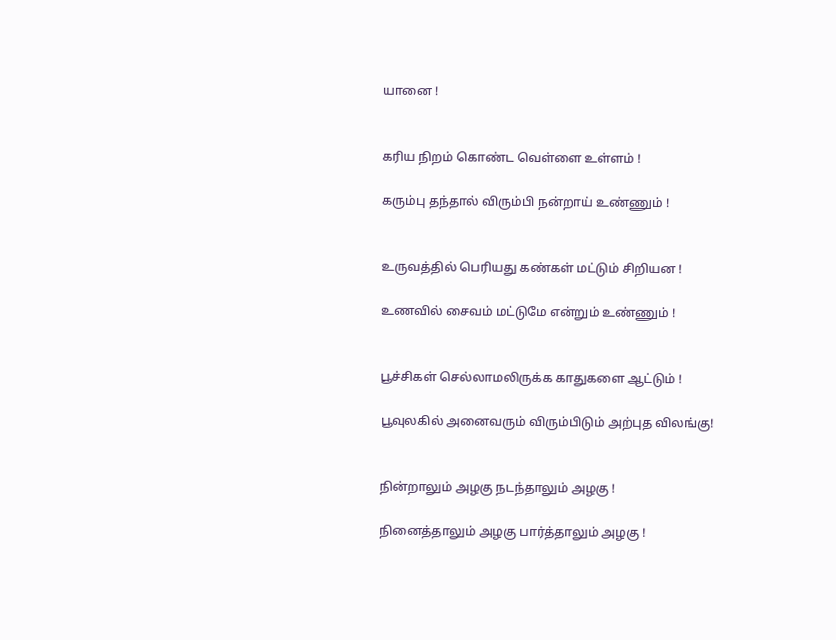யானை !


கரிய நிறம் கொண்ட வெள்ளை உள்ளம் !

கரும்பு தந்தால் விரும்பி நன்றாய் உண்ணும் !


உருவத்தில் பெரியது கண்கள் மட்டும் சிறியன !

உணவில் சைவம் மட்டுமே என்றும் உண்ணும் !


பூச்சிகள் செல்லாமலிருக்க காதுகளை ஆட்டும் !

பூவுலகில் அனைவரும் விரும்பிடும் அற்புத விலங்கு!


நின்றாலும் அழகு நடந்தாலும் அழகு !

நினைத்தாலும் அழகு பார்த்தாலும் அழகு !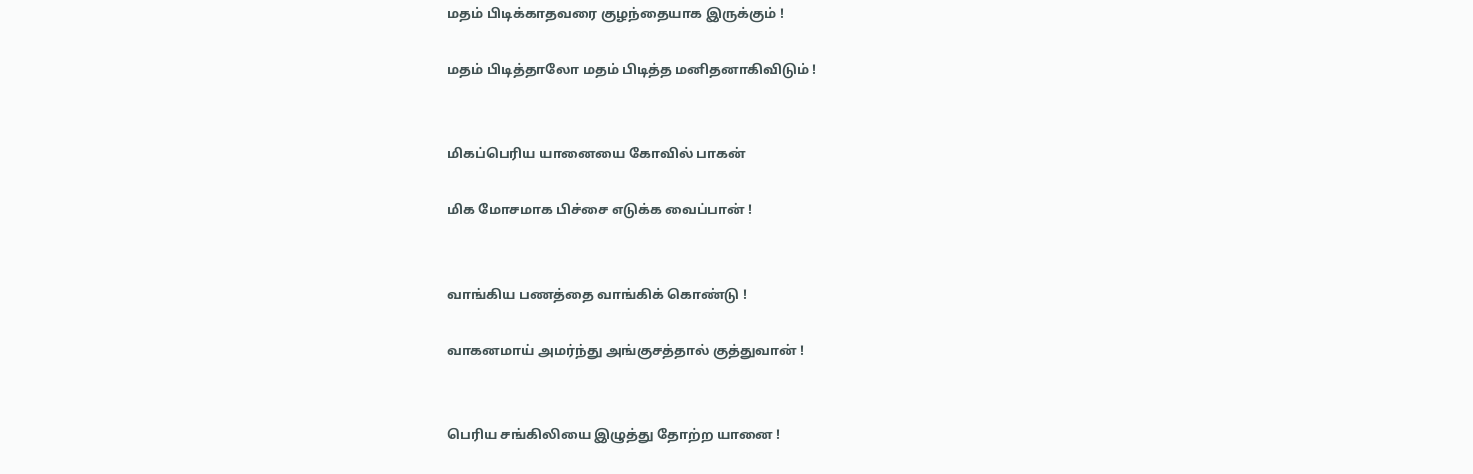மதம் பிடிக்காதவரை குழந்தையாக இருக்கும் !

மதம் பிடித்தாலோ மதம் பிடித்த மனிதனாகிவிடும் !


மிகப்பெரிய யானையை கோவில் பாகன்

மிக மோசமாக பிச்சை எடுக்க வைப்பான் !


வாங்கிய பணத்தை வாங்கிக் கொண்டு !

வாகனமாய் அமர்ந்து அங்குசத்தால் குத்துவான் !


பெரிய சங்கிலியை இழுத்து தோற்ற யானை !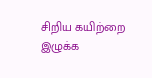சிறிய கயிற்றை இழுக்க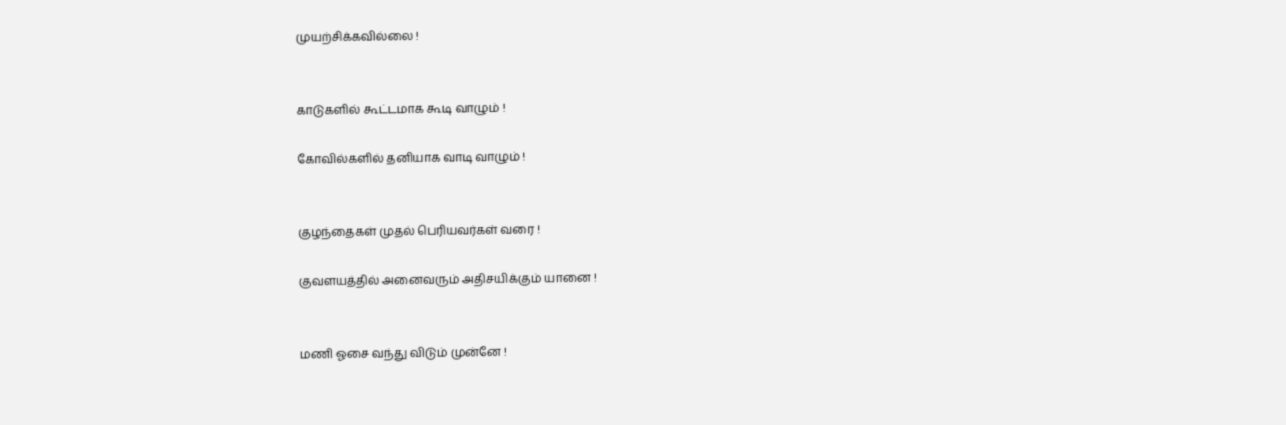முயற்சிக்கவில்லை !


காடுகளில் கூட்டமாக கூடி வாழும் !

கோவில்களில் தனியாக வாடி வாழும் !


குழந்தைகள் முதல் பெரியவர்கள் வரை !

குவளயத்தில் அனைவரும் அதிசயிக்கும் யானை !


மணி ஓசை வந்து விடும் முன்னே !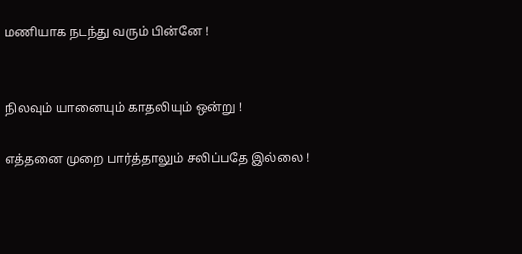மணியாக நடந்து வரும் பின்னே !


நிலவும் யானையும் காதலியும் ஒன்று !

எத்தனை முறை பார்த்தாலும் சலிப்பதே இல்லை !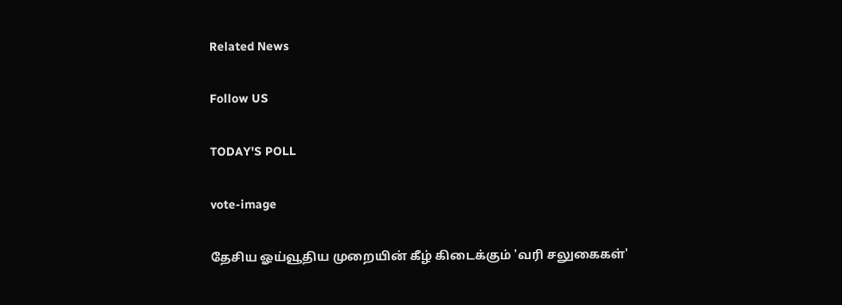Related News

Follow US

TODAY'S POLL

vote-image

தேசிய ஓய்வூதிய முறையின் கீழ் கிடைக்கும் 'வரி சலுகைகள்'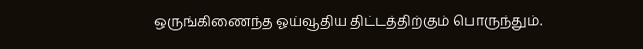ஒருங்கிணைந்த ஓய்வூதிய திட்டத்திற்கும் பொருந்தும்.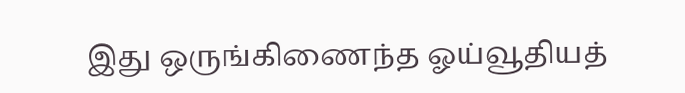இது ஒருங்கிணைந்த ஓய்வூதியத்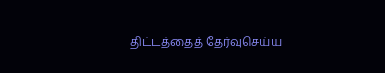திட்டத்தைத் தேர்வுசெய்ய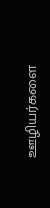ஊழியர்களை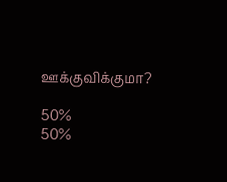ஊக்குவிக்குமா?

50%
50%